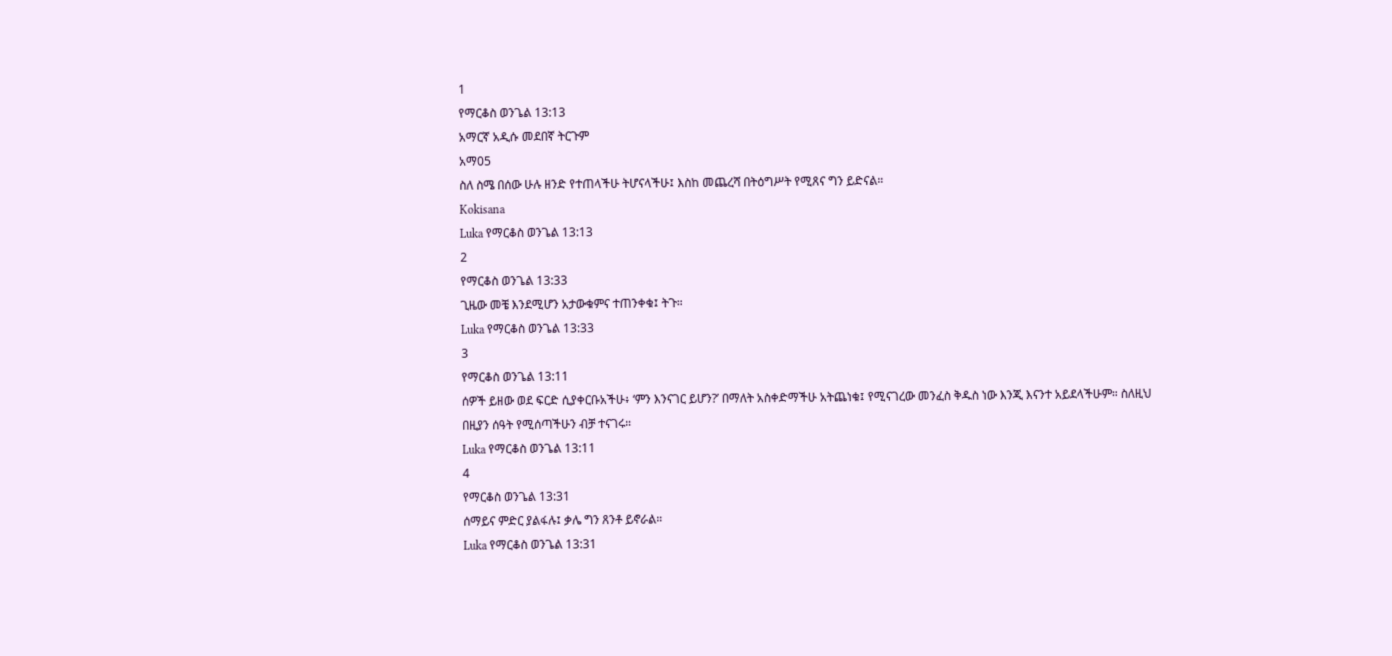1
የማርቆስ ወንጌል 13:13
አማርኛ አዲሱ መደበኛ ትርጉም
አማ05
ስለ ስሜ በሰው ሁሉ ዘንድ የተጠላችሁ ትሆናላችሁ፤ እስከ መጨረሻ በትዕግሥት የሚጸና ግን ይድናል።
Kokisana
Luka የማርቆስ ወንጌል 13:13
2
የማርቆስ ወንጌል 13:33
ጊዜው መቼ እንደሚሆን አታውቁምና ተጠንቀቁ፤ ትጉ።
Luka የማርቆስ ወንጌል 13:33
3
የማርቆስ ወንጌል 13:11
ሰዎች ይዘው ወደ ፍርድ ሲያቀርቡአችሁ፥ ‘ምን እንናገር ይሆን?’ በማለት አስቀድማችሁ አትጨነቁ፤ የሚናገረው መንፈስ ቅዱስ ነው እንጂ እናንተ አይደላችሁም። ስለዚህ በዚያን ሰዓት የሚሰጣችሁን ብቻ ተናገሩ።
Luka የማርቆስ ወንጌል 13:11
4
የማርቆስ ወንጌል 13:31
ሰማይና ምድር ያልፋሉ፤ ቃሌ ግን ጸንቶ ይኖራል።
Luka የማርቆስ ወንጌል 13:31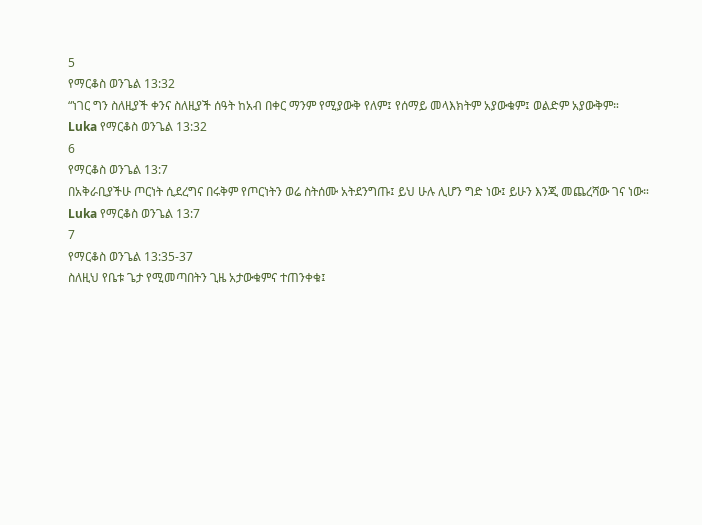5
የማርቆስ ወንጌል 13:32
“ነገር ግን ስለዚያች ቀንና ስለዚያች ሰዓት ከአብ በቀር ማንም የሚያውቅ የለም፤ የሰማይ መላእክትም አያውቁም፤ ወልድም አያውቅም።
Luka የማርቆስ ወንጌል 13:32
6
የማርቆስ ወንጌል 13:7
በአቅራቢያችሁ ጦርነት ሲደረግና በሩቅም የጦርነትን ወሬ ስትሰሙ አትደንግጡ፤ ይህ ሁሉ ሊሆን ግድ ነው፤ ይሁን እንጂ መጨረሻው ገና ነው።
Luka የማርቆስ ወንጌል 13:7
7
የማርቆስ ወንጌል 13:35-37
ስለዚህ የቤቱ ጌታ የሚመጣበትን ጊዜ አታውቁምና ተጠንቀቁ፤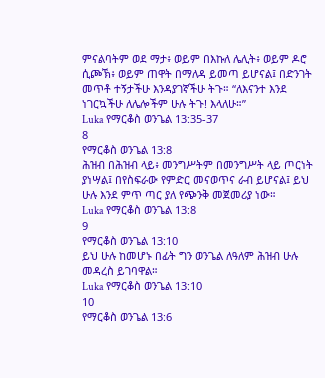ምናልባትም ወደ ማታ፥ ወይም በእኩለ ሌሊት፥ ወይም ዶሮ ሲጮኽ፥ ወይም ጠዋት በማለዳ ይመጣ ይሆናል፤ በድንገት መጥቶ ተኝታችሁ እንዳያገኛችሁ ትጉ። “ለእናንተ እንደ ነገርኳችሁ ለሌሎችም ሁሉ ትጉ! እላለሁ።”
Luka የማርቆስ ወንጌል 13:35-37
8
የማርቆስ ወንጌል 13:8
ሕዝብ በሕዝብ ላይ፥ መንግሥትም በመንግሥት ላይ ጦርነት ያነሣል፤ በየስፍራው የምድር መናወጥና ራብ ይሆናል፤ ይህ ሁሉ እንደ ምጥ ጣር ያለ የጭንቅ መጀመሪያ ነው።
Luka የማርቆስ ወንጌል 13:8
9
የማርቆስ ወንጌል 13:10
ይህ ሁሉ ከመሆኑ በፊት ግን ወንጌል ለዓለም ሕዝብ ሁሉ መዳረስ ይገባዋል።
Luka የማርቆስ ወንጌል 13:10
10
የማርቆስ ወንጌል 13:6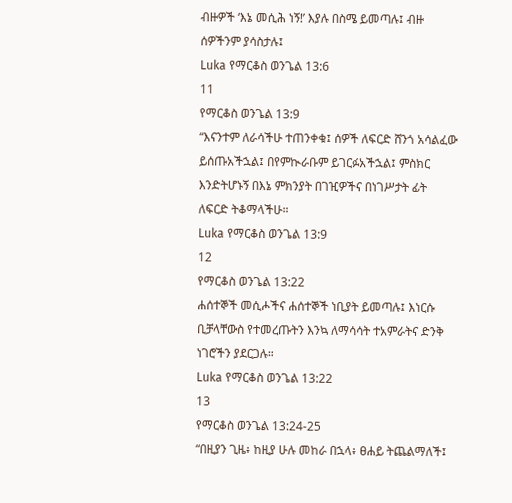ብዙዎች ‘እኔ መሲሕ ነኝ!’ እያሉ በስሜ ይመጣሉ፤ ብዙ ሰዎችንም ያሳስታሉ፤
Luka የማርቆስ ወንጌል 13:6
11
የማርቆስ ወንጌል 13:9
“እናንተም ለራሳችሁ ተጠንቀቁ፤ ሰዎች ለፍርድ ሸንጎ አሳልፈው ይሰጡአችኋል፤ በየምኲራቡም ይገርፉአችኋል፤ ምስክር እንድትሆኑኝ በእኔ ምክንያት በገዢዎችና በነገሥታት ፊት ለፍርድ ትቆማላችሁ።
Luka የማርቆስ ወንጌል 13:9
12
የማርቆስ ወንጌል 13:22
ሐሰተኞች መሲሖችና ሐሰተኞች ነቢያት ይመጣሉ፤ እነርሱ ቢቻላቸውስ የተመረጡትን እንኳ ለማሳሳት ተአምራትና ድንቅ ነገሮችን ያደርጋሉ።
Luka የማርቆስ ወንጌል 13:22
13
የማርቆስ ወንጌል 13:24-25
“በዚያን ጊዜ፥ ከዚያ ሁሉ መከራ በኋላ፥ ፀሐይ ትጨልማለች፤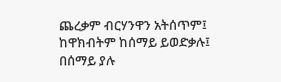ጨረቃም ብርሃንዋን አትሰጥም፤ ከዋክብትም ከሰማይ ይወድቃሉ፤ በሰማይ ያሉ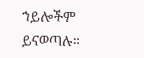ኀይሎችም ይናወጣሉ።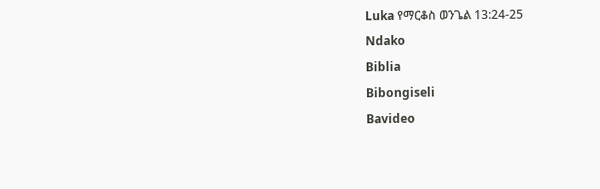Luka የማርቆስ ወንጌል 13:24-25
Ndako
Biblia
Bibongiseli
Bavideo